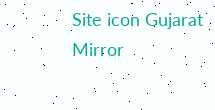Site icon Gujarat Mirror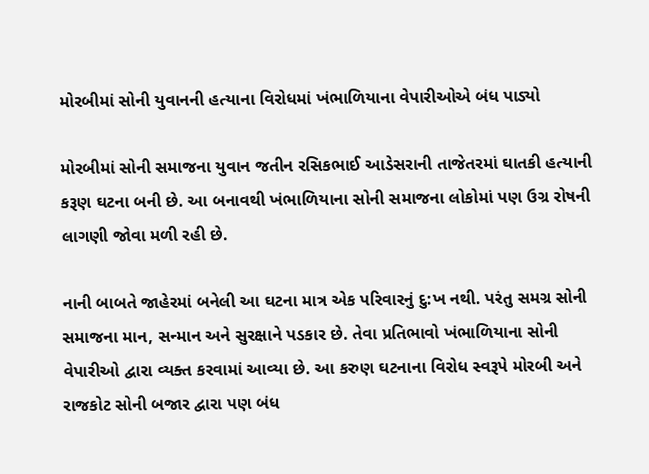મોરબીમાં સોની યુવાનની હત્યાના વિરોધમાં ખંભાળિયાના વેપારીઓએ બંધ પાડ્યો

મોરબીમાં સોની સમાજના યુવાન જતીન રસિકભાઈ આડેસરાની તાજેતરમાં ઘાતકી હત્યાની કરૂણ ઘટના બની છે. આ બનાવથી ખંભાળિયાના સોની સમાજના લોકોમાં પણ ઉગ્ર રોષની લાગણી જોવા મળી રહી છે.

નાની બાબતે જાહેરમાં બનેલી આ ઘટના માત્ર એક પરિવારનું દુ:ખ નથી. પરંતુ સમગ્ર સોની સમાજના માન, સન્માન અને સુરક્ષાને પડકાર છે. તેવા પ્રતિભાવો ખંભાળિયાના સોની વેપારીઓ દ્વારા વ્યક્ત કરવામાં આવ્યા છે. આ કરુણ ઘટનાના વિરોધ સ્વરૂપે મોરબી અને રાજકોટ સોની બજાર દ્વારા પણ બંધ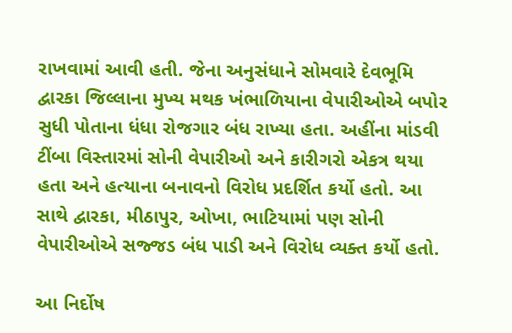રાખવામાં આવી હતી. જેના અનુસંધાને સોમવારે દેવભૂમિ દ્વારકા જિલ્લાના મુખ્ય મથક ખંભાળિયાના વેપારીઓએ બપોર સુધી પોતાના ધંધા રોજગાર બંધ રાખ્યા હતા. અહીંના માંડવી ટીંબા વિસ્તારમાં સોની વેપારીઓ અને કારીગરો એકત્ર થયા હતા અને હત્યાના બનાવનો વિરોધ પ્રદર્શિત કર્યો હતો. આ સાથે દ્વારકા, મીઠાપુર, ઓખા, ભાટિયામાં પણ સોની વેપારીઓએ સજ્જડ બંધ પાડી અને વિરોધ વ્યક્ત કર્યો હતો.

આ નિર્દોષ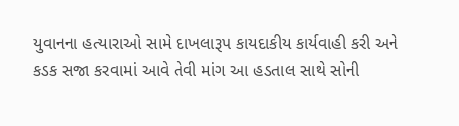યુવાનના હત્યારાઓ સામે દાખલારૂપ કાયદાકીય કાર્યવાહી કરી અને કડક સજા કરવામાં આવે તેવી માંગ આ હડતાલ સાથે સોની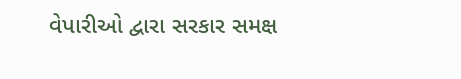વેપારીઓ દ્વારા સરકાર સમક્ષ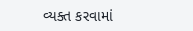વ્યક્ત કરવામાં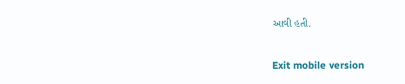આવી હતી.

Exit mobile version